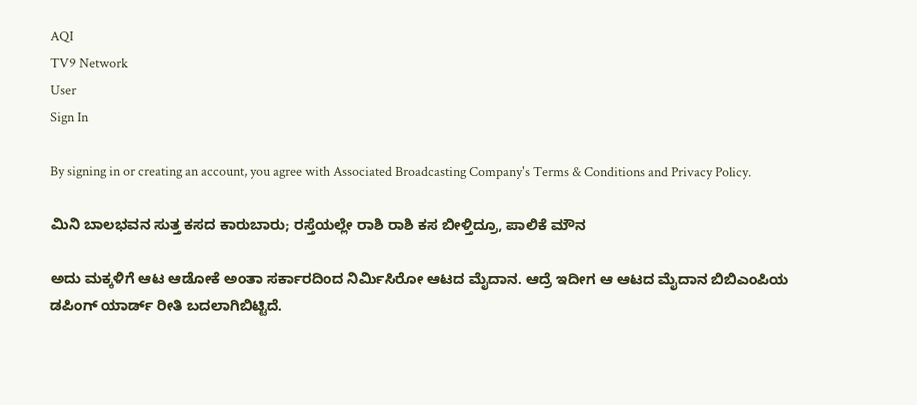AQI
TV9 Network
User
Sign In

By signing in or creating an account, you agree with Associated Broadcasting Company's Terms & Conditions and Privacy Policy.

ಮಿನಿ ಬಾಲಭವನ ಸುತ್ತ ಕಸದ ಕಾರುಬಾರು; ರಸ್ತೆಯಲ್ಲೇ ರಾಶಿ ರಾಶಿ ಕಸ ಬೀಳ್ತಿದ್ರೂ, ಪಾಲಿಕೆ ಮೌನ

ಅದು ಮಕ್ಕಳಿಗೆ ಆಟ ಆಡೋಕೆ ಅಂತಾ ಸರ್ಕಾರದಿಂದ ನಿರ್ಮಿಸಿರೋ ಆಟದ ಮೈದಾನ. ಆದ್ರೆ ಇದೀಗ ಆ ಆಟದ ಮೈದಾನ ಬಿಬಿಎಂಪಿಯ ಡಪಿಂಗ್ ಯಾರ್ಡ್ ರೀತಿ ಬದಲಾಗಿಬಿಟ್ಟಿದೆ.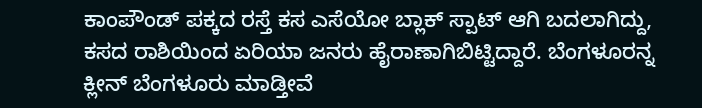ಕಾಂಪೌಂಡ್ ಪಕ್ಕದ ರಸ್ತೆ ಕಸ ಎಸೆಯೋ ಬ್ಲಾಕ್ ಸ್ಪಾಟ್ ಆಗಿ ಬದಲಾಗಿದ್ದು, ಕಸದ ರಾಶಿಯಿಂದ ಏರಿಯಾ ಜನರು ಹೈರಾಣಾಗಿಬಿಟ್ಟಿದ್ದಾರೆ. ಬೆಂಗಳೂರನ್ನ ಕ್ಲೀನ್ ಬೆಂಗಳೂರು ಮಾಡ್ತೀವೆ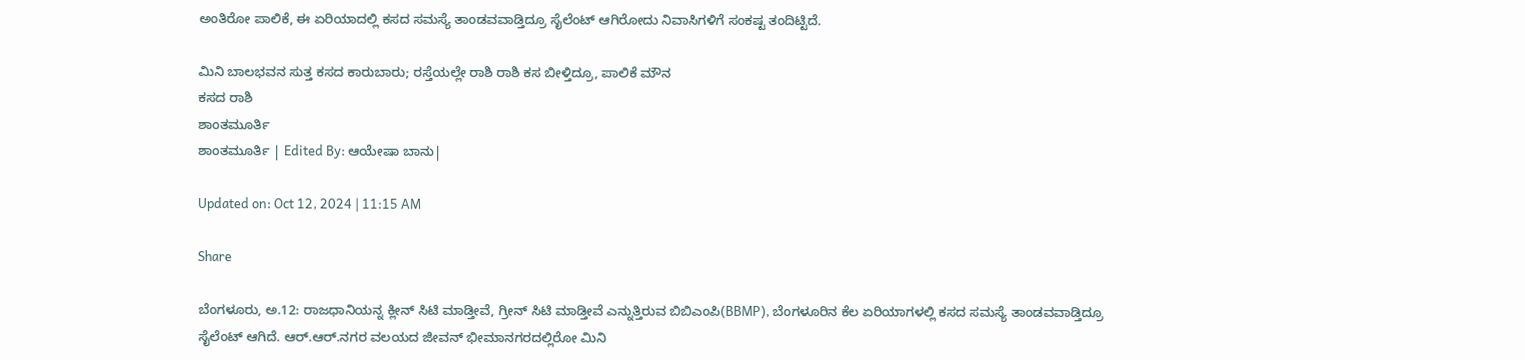ಅಂತಿರೋ ಪಾಲಿಕೆ, ಈ ಏರಿಯಾದಲ್ಲಿ ಕಸದ ಸಮಸ್ಯೆ ತಾಂಡವವಾಡ್ತಿದ್ರೂ ಸೈಲೆಂಟ್ ಆಗಿರೋದು ನಿವಾಸಿಗಳಿಗೆ ಸಂಕಷ್ಟ ತಂದಿಟ್ಟಿದೆ.

ಮಿನಿ ಬಾಲಭವನ ಸುತ್ತ ಕಸದ ಕಾರುಬಾರು; ರಸ್ತೆಯಲ್ಲೇ ರಾಶಿ ರಾಶಿ ಕಸ ಬೀಳ್ತಿದ್ರೂ, ಪಾಲಿಕೆ ಮೌನ
ಕಸದ ರಾಶಿ
ಶಾಂತಮೂರ್ತಿ
ಶಾಂತಮೂರ್ತಿ | Edited By: ಆಯೇಷಾ ಬಾನು|

Updated on: Oct 12, 2024 | 11:15 AM

Share

ಬೆಂಗಳೂರು, ಅ.12: ರಾಜಧಾನಿಯನ್ನ ಕ್ಲೀನ್ ಸಿಟಿ ಮಾಡ್ತೀವೆ, ಗ್ರೀನ್ ಸಿಟಿ ಮಾಡ್ತೀವೆ ಎನ್ನುತ್ತಿರುವ ಬಿಬಿಎಂಪಿ(BBMP), ಬೆಂಗಳೂರಿನ ಕೆಲ ಏರಿಯಾಗಳಲ್ಲಿ ಕಸದ ಸಮಸ್ಯೆ ತಾಂಡವವಾಡ್ತಿದ್ರೂ ಸೈಲೆಂಟ್ ಆಗಿದೆ. ಆರ್.ಆರ್.ನಗರ ವಲಯದ ಜೀವನ್ ಭೀಮಾನಗರದಲ್ಲಿರೋ ಮಿನಿ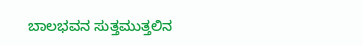ಬಾಲಭವನ ಸುತ್ತಮುತ್ತಲಿನ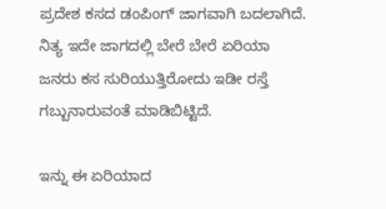ಪ್ರದೇಶ ಕಸದ ಡಂಪಿಂಗ್ ಜಾಗವಾಗಿ ಬದಲಾಗಿದೆ. ನಿತ್ಯ ಇದೇ ಜಾಗದಲ್ಲಿ ಬೇರೆ ಬೇರೆ ಏರಿಯಾ ಜನರು ಕಸ ಸುರಿಯುತ್ತಿರೋದು ಇಡೀ ರಸ್ತೆ ಗಬ್ಬುನಾರುವಂತೆ ಮಾಡಿಬಿಟ್ಟಿದೆ.

ಇನ್ನು ಈ ಏರಿಯಾದ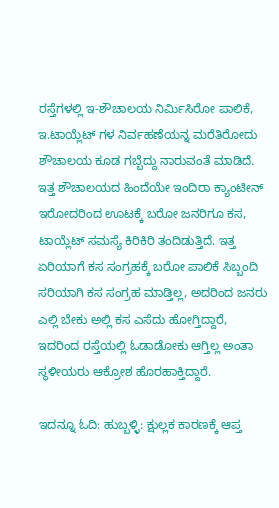ರಸ್ತೆಗಳಲ್ಲಿ ಇ-ಶೌಚಾಲಯ ನಿರ್ಮಿಸಿರೋ ಪಾಲಿಕೆ, ಇ.ಟಾಯ್ಲೆಟ್ ಗಳ ನಿರ್ವಹಣೆಯನ್ನ ಮರೆತಿರೋದು ಶೌಚಾಲಯ ಕೂಡ ಗಬ್ಬೆದ್ದು ನಾರುವಂತೆ ಮಾಡಿದೆ. ಇತ್ತ ಶೌಚಾಲಯದ ಹಿಂದೆಯೇ ಇಂದಿರಾ ಕ್ಯಾಂಟೀನ್ ಇರೋದರಿಂದ ಊಟಕ್ಕೆ ಬರೋ ಜನರಿಗೂ ಕಸ, ಟಾಯ್ಲೆಟ್ ಸಮಸ್ಯೆ ಕಿರಿಕಿರಿ ತಂದಿಡುತ್ತಿದೆ. ಇತ್ತ ಏರಿಯಾಗೆ ಕಸ ಸಂಗ್ರಹಕ್ಕೆ ಬರೋ ಪಾಲಿಕೆ ಸಿಬ್ಬಂದಿ ಸರಿಯಾಗಿ ಕಸ ಸಂಗ್ರಹ ಮಾಡ್ತಿಲ್ಲ, ಅದರಿಂದ ಜನರು ಎಲ್ಲಿ ಬೇಕು ಅಲ್ಲಿ ಕಸ ಎಸೆದು ಹೋಗ್ತಿದ್ದಾರೆ, ಇದರಿಂದ ರಸ್ತೆಯಲ್ಲಿ ಓಡಾಡೋಕು ಆಗ್ತಿಲ್ಲ ಅಂತಾ ಸ್ಥಳೀಯರು ಆಕ್ರೋಶ ಹೊರಹಾಕ್ತಿದ್ದಾರೆ.

ಇದನ್ನೂ ಓದಿ: ಹುಬ್ಬಳ್ಳಿ: ಕ್ಷುಲ್ಲಕ ಕಾರಣಕ್ಕೆ ಆಪ್ತ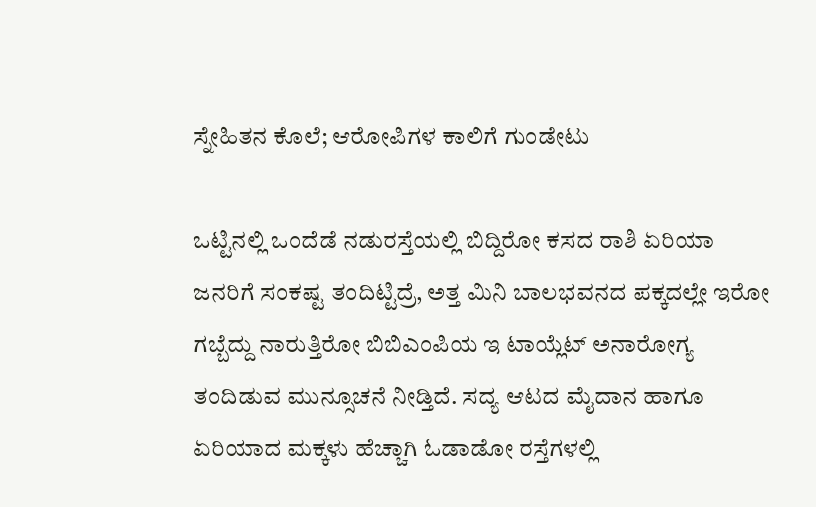ಸ್ನೇಹಿತನ ಕೊಲೆ; ಆರೋಪಿಗಳ ಕಾಲಿಗೆ ಗುಂಡೇಟು

ಒಟ್ಟಿನಲ್ಲಿ ಒಂದೆಡೆ ನಡುರಸ್ತೆಯಲ್ಲಿ ಬಿದ್ದಿರೋ ಕಸದ ರಾಶಿ ಏರಿಯಾ ಜನರಿಗೆ ಸಂಕಷ್ಟ ತಂದಿಟ್ಟಿದ್ರೆ, ಅತ್ತ ಮಿನಿ ಬಾಲಭವನದ ಪಕ್ಕದಲ್ಲೇ ಇರೋ ಗಬ್ಬೆದ್ದು ನಾರುತ್ತಿರೋ ಬಿಬಿಎಂಪಿಯ ಇ ಟಾಯ್ಲೆಟ್ ಅನಾರೋಗ್ಯ ತಂದಿಡುವ ಮುನ್ಸೂಚನೆ ನೀಡ್ತಿದೆ. ಸದ್ಯ ಆಟದ ಮೈದಾನ ಹಾಗೂ ಏರಿಯಾದ ಮಕ್ಕಳು ಹೆಚ್ಚಾಗಿ ಓಡಾಡೋ ರಸ್ತೆಗಳಲ್ಲಿ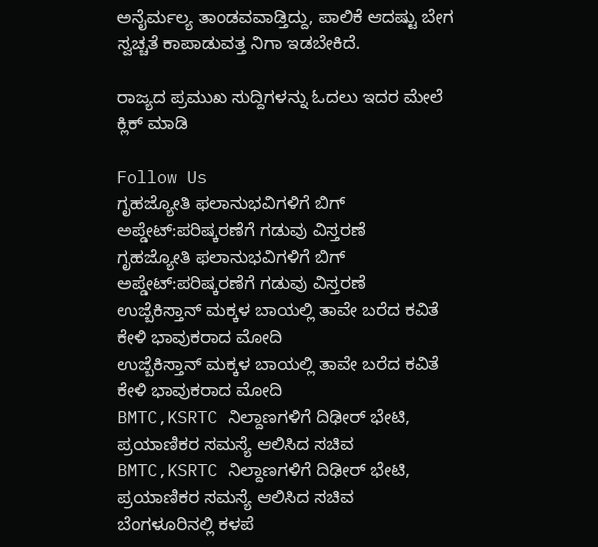ಅನೈರ್ಮಲ್ಯ ತಾಂಡವವಾಡ್ತಿದ್ದು, ಪಾಲಿಕೆ ಆದಷ್ಟು ಬೇಗ ಸ್ವಚ್ಚತೆ ಕಾಪಾಡುವತ್ತ ನಿಗಾ ಇಡಬೇಕಿದೆ.

ರಾಜ್ಯದ ಪ್ರಮುಖ ಸುದ್ದಿಗಳನ್ನು ಓದಲು ಇದರ ಮೇಲೆ ಕ್ಲಿಕ್ ಮಾಡಿ

Follow Us
ಗೃಹಜ್ಯೋತಿ ಫಲಾನುಭವಿಗಳಿಗೆ ಬಿಗ್ ಅಪ್ಡೇಟ್:ಪರಿಷ್ಕರಣೆಗೆ ಗಡುವು ವಿಸ್ತರಣೆ
ಗೃಹಜ್ಯೋತಿ ಫಲಾನುಭವಿಗಳಿಗೆ ಬಿಗ್ ಅಪ್ಡೇಟ್:ಪರಿಷ್ಕರಣೆಗೆ ಗಡುವು ವಿಸ್ತರಣೆ
ಉಜ್ಬೆಕಿಸ್ತಾನ್‌ ಮಕ್ಕಳ ಬಾಯಲ್ಲಿ ತಾವೇ ಬರೆದ ಕವಿತೆ ಕೇಳಿ ಭಾವುಕರಾದ ಮೋದಿ
ಉಜ್ಬೆಕಿಸ್ತಾನ್‌ ಮಕ್ಕಳ ಬಾಯಲ್ಲಿ ತಾವೇ ಬರೆದ ಕವಿತೆ ಕೇಳಿ ಭಾವುಕರಾದ ಮೋದಿ
BMTC,KSRTC ನಿಲ್ದಾಣಗಳಿಗೆ ದಿಢೀರ್ ಭೇಟಿ, ಪ್ರಯಾಣಿಕರ ಸಮಸ್ಯೆ ಆಲಿಸಿದ ಸಚಿವ
BMTC,KSRTC ನಿಲ್ದಾಣಗಳಿಗೆ ದಿಢೀರ್ ಭೇಟಿ, ಪ್ರಯಾಣಿಕರ ಸಮಸ್ಯೆ ಆಲಿಸಿದ ಸಚಿವ
ಬೆಂಗಳೂರಿನಲ್ಲಿ ಕಳಪೆ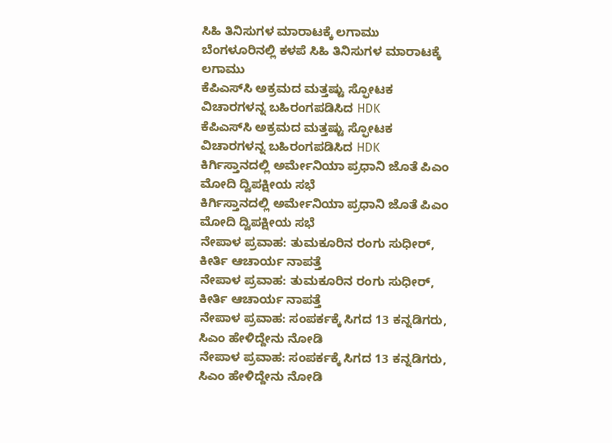ಸಿಹಿ ತಿನಿಸುಗಳ ಮಾರಾಟಕ್ಕೆ ಲಗಾಮು
ಬೆಂಗಳೂರಿನಲ್ಲಿ ಕಳಪೆ ಸಿಹಿ ತಿನಿಸುಗಳ ಮಾರಾಟಕ್ಕೆ ಲಗಾಮು
ಕೆಪಿಎಸ್‌ಸಿ ಅಕ್ರಮದ ಮತ್ತಷ್ಟು ಸ್ಫೋಟಕ ವಿಚಾರಗಳನ್ನ ಬಹಿರಂಗಪಡಿಸಿದ HDK
ಕೆಪಿಎಸ್‌ಸಿ ಅಕ್ರಮದ ಮತ್ತಷ್ಟು ಸ್ಫೋಟಕ ವಿಚಾರಗಳನ್ನ ಬಹಿರಂಗಪಡಿಸಿದ HDK
ಕಿರ್ಗಿಸ್ತಾನದಲ್ಲಿ ಅರ್ಮೇನಿಯಾ ಪ್ರಧಾನಿ ಜೊತೆ ಪಿಎಂ ಮೋದಿ ದ್ವಿಪಕ್ಷೀಯ ಸಭೆ
ಕಿರ್ಗಿಸ್ತಾನದಲ್ಲಿ ಅರ್ಮೇನಿಯಾ ಪ್ರಧಾನಿ ಜೊತೆ ಪಿಎಂ ಮೋದಿ ದ್ವಿಪಕ್ಷೀಯ ಸಭೆ
ನೇಪಾಳ ಪ್ರವಾಹ: ತುಮಕೂರಿನ ರಂಗು ಸುಧೀರ್, ಕೀರ್ತಿ ಆಚಾರ್ಯ ನಾಪತ್ತೆ
ನೇಪಾಳ ಪ್ರವಾಹ: ತುಮಕೂರಿನ ರಂಗು ಸುಧೀರ್, ಕೀರ್ತಿ ಆಚಾರ್ಯ ನಾಪತ್ತೆ
ನೇಪಾಳ ಪ್ರವಾಹ: ಸಂಪರ್ಕಕ್ಕೆ ಸಿಗದ 13 ಕನ್ನಡಿಗರು, ಸಿಎಂ ಹೇಳಿದ್ದೇನು ನೋಡಿ
ನೇಪಾಳ ಪ್ರವಾಹ: ಸಂಪರ್ಕಕ್ಕೆ ಸಿಗದ 13 ಕನ್ನಡಿಗರು, ಸಿಎಂ ಹೇಳಿದ್ದೇನು ನೋಡಿ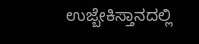ಉಜ್ಬೇಕಿಸ್ತಾನದಲ್ಲಿ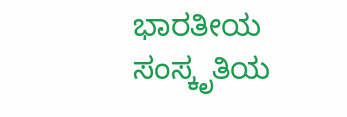ಭಾರತೀಯ ಸಂಸ್ಕೃತಿಯ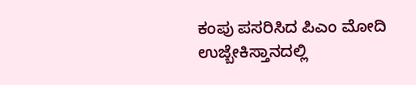ಕಂಪು ಪಸರಿಸಿದ ಪಿಎಂ ಮೋದಿ
ಉಜ್ಬೇಕಿಸ್ತಾನದಲ್ಲಿ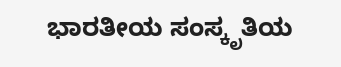ಭಾರತೀಯ ಸಂಸ್ಕೃತಿಯ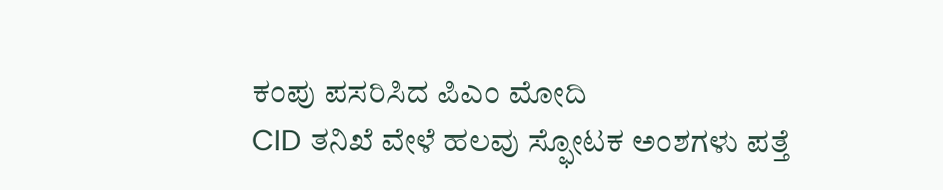ಕಂಪು ಪಸರಿಸಿದ ಪಿಎಂ ಮೋದಿ
CID ತನಿಖೆ ವೇಳೆ ಹಲವು ಸ್ಫೋಟಕ ಅಂಶಗಳು ಪತ್ತೆ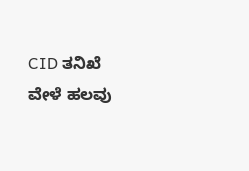CID ತನಿಖೆ ವೇಳೆ ಹಲವು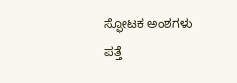ಸ್ಫೋಟಕ ಅಂಶಗಳು ಪತ್ತೆ